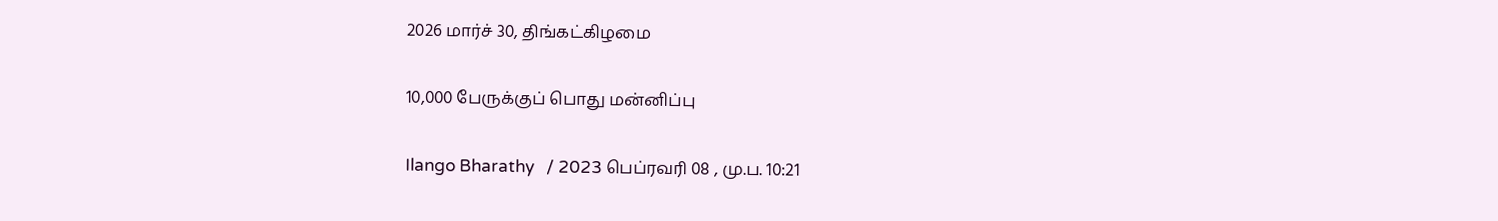2026 மார்ச் 30, திங்கட்கிழமை

10,000 பேருக்குப் பொது மன்னிப்பு

Ilango Bharathy   / 2023 பெப்ரவரி 08 , மு.ப. 10:21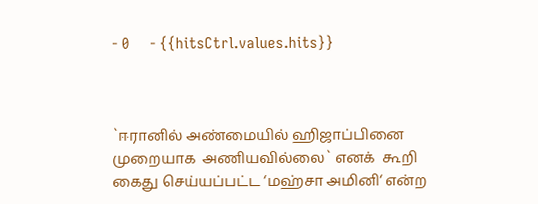- 0     - {{hitsCtrl.values.hits}}



`ஈரானில் அண்மையில் ஹிஜாப்பினை முறையாக  அணியவில்லை` எனக்  கூறி கைது செய்யப்பட்ட ‘மஹ்சா அமினி‘ என்ற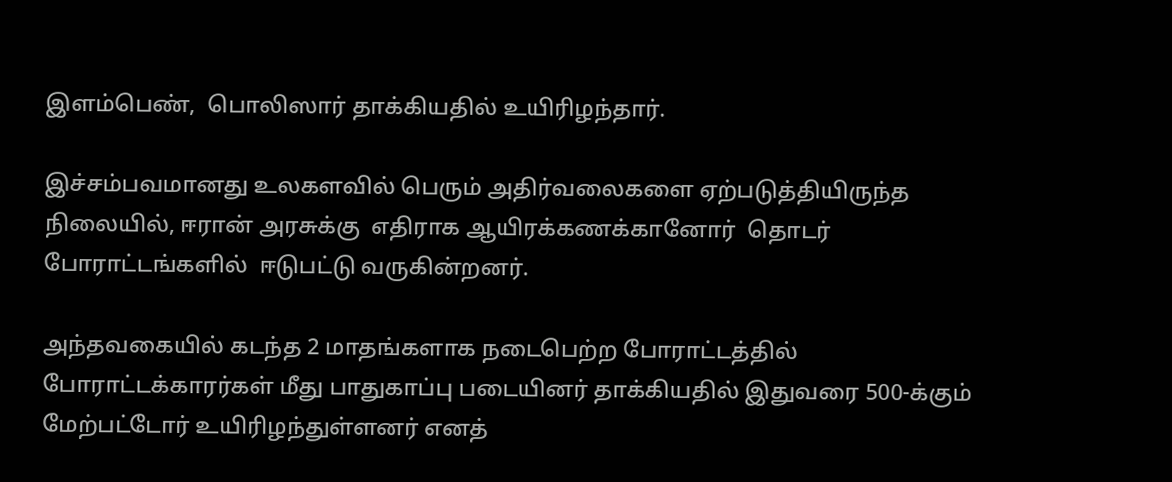இளம்பெண்,  பொலிஸார் தாக்கியதில் உயிரிழந்தார்.

இச்சம்பவமானது உலகளவில் பெரும் அதிர்வலைகளை ஏற்படுத்தியிருந்த நிலையில், ஈரான் அரசுக்கு  எதிராக ஆயிரக்கணக்கானோர்  தொடர்  போராட்டங்களில்  ஈடுபட்டு வருகின்றனர்.

அந்தவகையில் கடந்த 2 மாதங்களாக நடைபெற்ற போராட்டத்தில் போராட்டக்காரர்கள் மீது பாதுகாப்பு படையினர் தாக்கியதில் இதுவரை 500-க்கும் மேற்பட்டோர் உயிரிழந்துள்ளனர் எனத்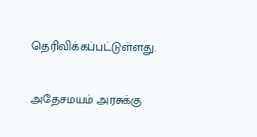தெரிவிக்கப்பட்டுள்ளது.

அதேசமயம் அரசுக்கு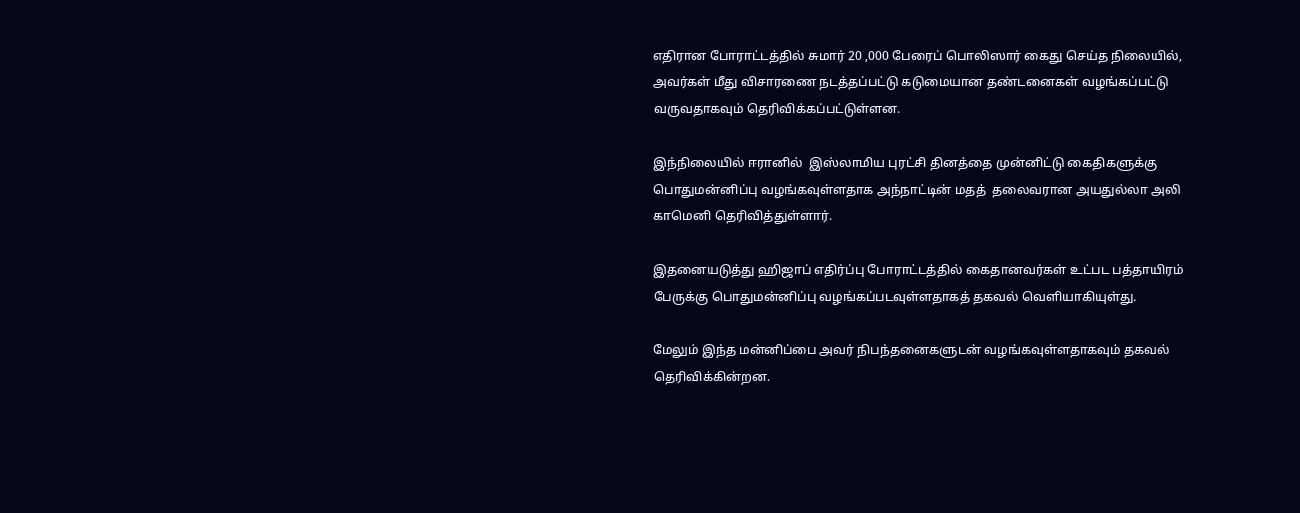எதிரான போராட்டத்தில் சுமார் 20 ,000 பேரைப் பொலிஸார் கைது செய்த நிலையில், அவர்கள் மீது விசாரணை நடத்தப்பட்டு கடுமையான தண்டனைகள் வழங்கப்பட்டு வருவதாகவும் தெரிவிக்கப்பட்டுள்ளன.

இந்நிலையில் ஈரானில்  இஸ்லாமிய புரட்சி தினத்தை முன்னிட்டு கைதிகளுக்கு பொதுமன்னிப்பு வழங்கவுள்ளதாக அந்நாட்டின் மதத்  தலைவரான அயதுல்லா அலி காமெனி தெரிவித்துள்ளார்.

இதனையடுத்து ஹிஜாப் எதிர்ப்பு போராட்டத்தில் கைதானவர்கள் உட்பட பத்தாயிரம் பேருக்கு பொதுமன்னிப்பு வழங்கப்படவுள்ளதாகத் தகவல் வெளியாகியுள்து.

மேலும் இந்த மன்னிப்பை அவர் நிபந்தனைகளுடன் வழங்கவுள்ளதாகவும் தகவல் தெரிவிக்கின்றன.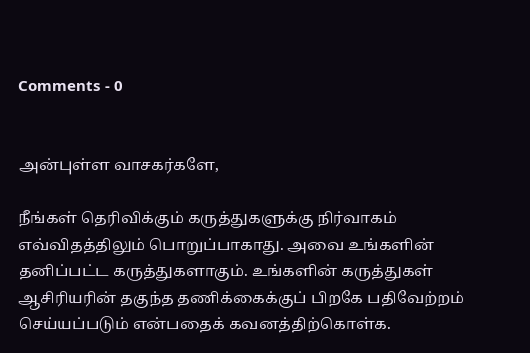Comments - 0


அன்புள்ள வாசகர்களே,

நீங்கள் தெரிவிக்கும் கருத்துகளுக்கு நிர்வாகம் எவ்விதத்திலும் பொறுப்பாகாது. அவை உங்களின் தனிப்பட்ட கருத்துகளாகும். உங்களின் கருத்துகள் ஆசிரியரின் தகுந்த தணிக்கைக்குப் பிறகே பதிவேற்றம் செய்யப்படும் என்பதைக் கவனத்திற்கொள்க.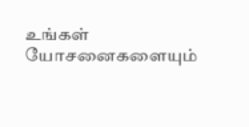உங்கள் யோசனைகளையும்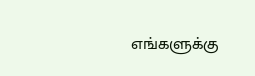எங்களுக்கு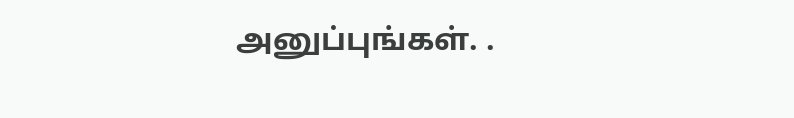அனுப்புங்கள். .